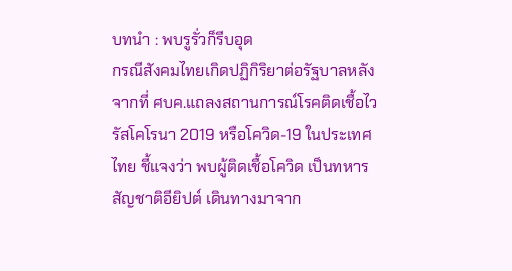บทนำ : พบรูรั่วก็รีบอุด
กรณีสังคมไทยเกิดปฏิกิริยาต่อรัฐบาลหลังจากที่ ศบค.แถลงสถานการณ์โรคติดเชื้อไวรัสโคโรนา 2019 หรือโควิด-19 ในประเทศไทย ชี้แจงว่า พบผู้ติดเชื้อโควิด เป็นทหารสัญชาติอียิปต์ เดินทางมาจาก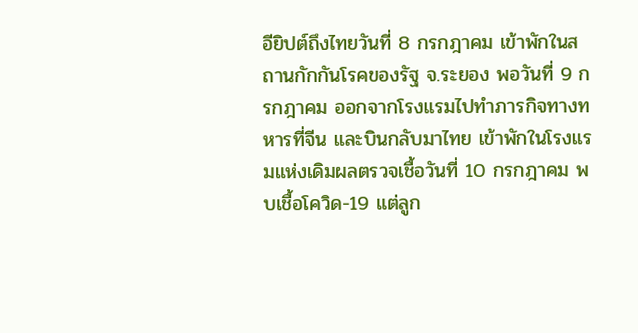อียิปต์ถึงไทยวันที่ 8 กรกฎาคม เข้าพักในสถานกักกันโรคของรัฐ จ.ระยอง พอวันที่ 9 กรกฎาคม ออกจากโรงแรมไปทำภารกิจทางทหารที่จีน และบินกลับมาไทย เข้าพักในโรงแรมแห่งเดิมผลตรวจเชื้อวันที่ 10 กรกฎาคม พบเชื้อโควิด-19 แต่ลูก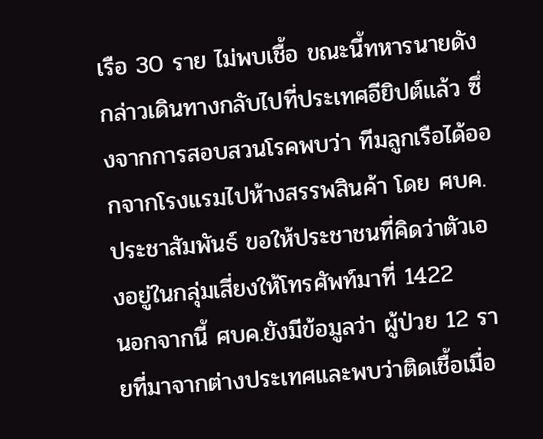เรือ 30 ราย ไม่พบเชื้อ ขณะนี้ทหารนายดังกล่าวเดินทางกลับไปที่ประเทศอียิปต์แล้ว ซึ่งจากการสอบสวนโรคพบว่า ทีมลูกเรือได้ออกจากโรงแรมไปห้างสรรพสินค้า โดย ศบค.ประชาสัมพันธ์ ขอให้ประชาชนที่คิดว่าตัวเองอยู่ในกลุ่มเสี่ยงให้โทรศัพท์มาที่ 1422
นอกจากนี้ ศบค.ยังมีข้อมูลว่า ผู้ป่วย 12 รายที่มาจากต่างประเทศและพบว่าติดเชื้อเมื่อ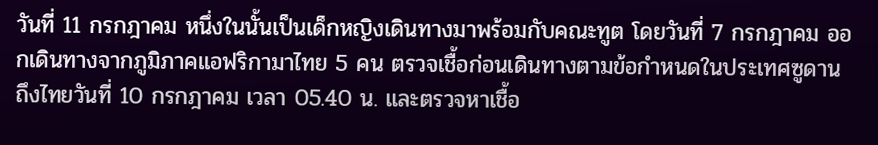วันที่ 11 กรกฎาคม หนึ่งในนั้นเป็นเด็กหญิงเดินทางมาพร้อมกับคณะทูต โดยวันที่ 7 กรกฎาคม ออกเดินทางจากภูมิภาคแอฟริกามาไทย 5 คน ตรวจเชื้อก่อนเดินทางตามข้อกำหนดในประเทศซูดาน ถึงไทยวันที่ 10 กรกฎาคม เวลา 05.40 น. และตรวจหาเชื้อ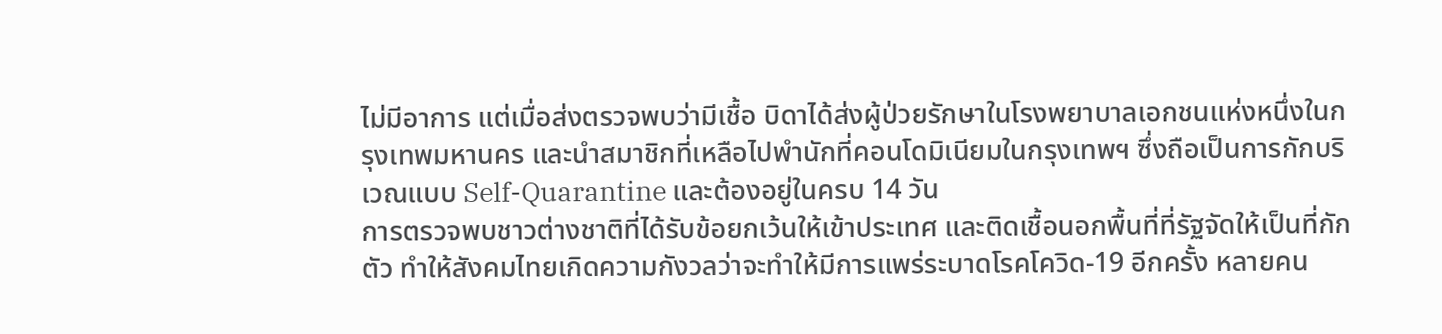ไม่มีอาการ แต่เมื่อส่งตรวจพบว่ามีเชื้อ บิดาได้ส่งผู้ป่วยรักษาในโรงพยาบาลเอกชนแห่งหนึ่งในกรุงเทพมหานคร และนำสมาชิกที่เหลือไปพำนักที่คอนโดมิเนียมในกรุงเทพฯ ซึ่งถือเป็นการกักบริเวณแบบ Self-Quarantine และต้องอยู่ในครบ 14 วัน
การตรวจพบชาวต่างชาติที่ได้รับข้อยกเว้นให้เข้าประเทศ และติดเชื้อนอกพื้นที่ที่รัฐจัดให้เป็นที่กักตัว ทำให้สังคมไทยเกิดความกังวลว่าจะทำให้มีการแพร่ระบาดโรคโควิด-19 อีกครั้ง หลายคน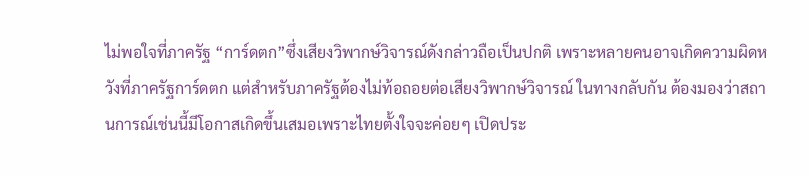ไม่พอใจที่ภาครัฐ “การ์ดตก”ซึ่งเสียงวิพากษ์วิจารณ์ดังกล่าวถือเป็นปกติ เพราะหลายคนอาจเกิดความผิดหวังที่ภาครัฐการ์ดตก แต่สำหรับภาครัฐต้องไม่ท้อถอยต่อเสียงวิพากษ์วิจารณ์ ในทางกลับกัน ต้องมองว่าสถานการณ์เช่นนี้มีโอกาสเกิดขึ้นเสมอเพราะไทยตั้งใจจะค่อยๆ เปิดประ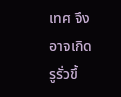เทศ จึงอาจเกิดรูรั่วขึ้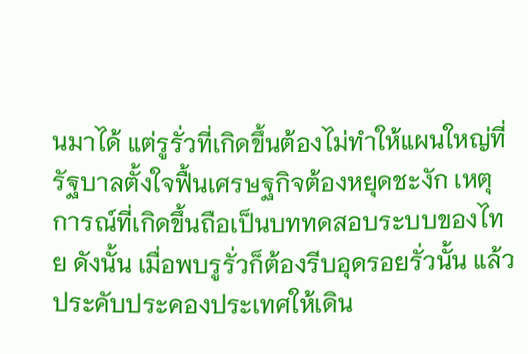นมาได้ แต่รูรั่วที่เกิดขึ้นต้องไม่ทำให้แผนใหญ่ที่รัฐบาลตั้งใจฟื้นเศรษฐกิจต้องหยุดชะงัก เหตุการณ์ที่เกิดขึ้นถือเป็นบททดสอบระบบของไทย ดังนั้น เมื่อพบรูรั่วก็ต้องรีบอุดรอยรั่วนั้น แล้วประคับประคองประเทศให้เดิน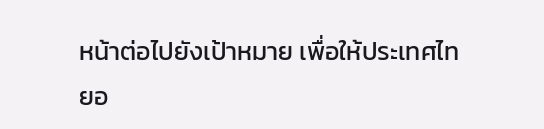หน้าต่อไปยังเป้าหมาย เพื่อให้ประเทศไทยอ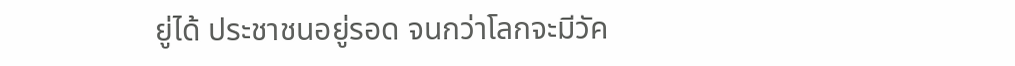ยู่ได้ ประชาชนอยู่รอด จนกว่าโลกจะมีวัค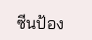ซีนป้อง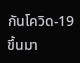กันโควิด-19 ขึ้นมา